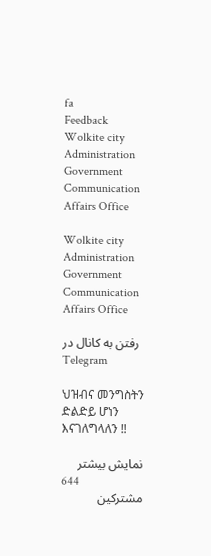fa
Feedback
Wolkite city Administration Government Communication Affairs Office

Wolkite city Administration Government Communication Affairs Office

رفتن به کانال در Telegram

ህዝብና መንግስትን ድልድይ ሆነን እናገለግላለን ‼

نمایش بیشتر
644
مشترکین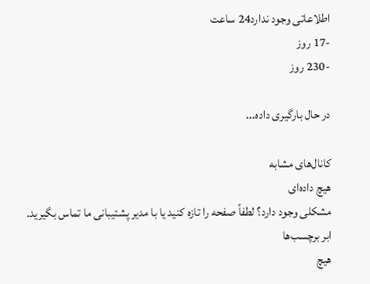اطلاعاتی وجود ندارد24 ساعت
-17 روز
-230 روز

در حال بارگیری داده...

کانال‌های مشابه
هیچ داده‌ای
مشکلی وجود دارد؟ لطفاً صفحه را تازه کنید یا با مدیر پشتیبانی ما تماس بگیرید.
ابر برچسب‌ها
هیچ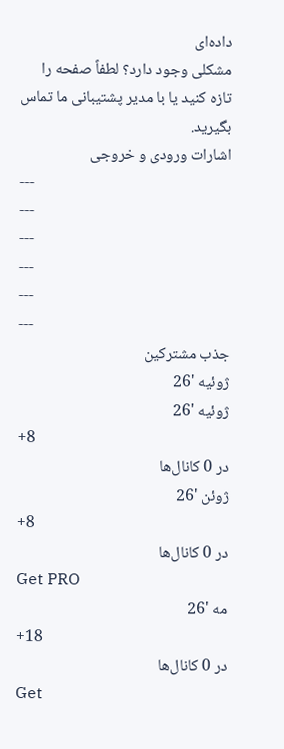داده‌ای
مشکلی وجود دارد؟ لطفاً صفحه را تازه کنید یا با مدیر پشتیبانی ما تماس بگیرید.
اشارات ورودی و خروجی
---
---
---
---
---
---
جذب مشترکین
ژوئیه '26
ژوئیه '26
+8
در 0 کانال‌ها
ژوئن '26
+8
در 0 کانال‌ها
Get PRO
مه '26
+18
در 0 کانال‌ها
Get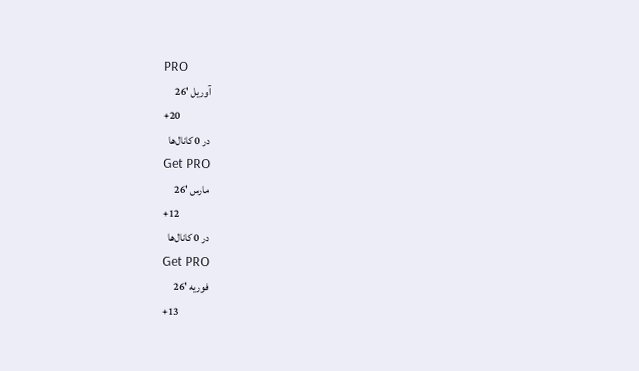PRO
آوریل '26
+20
در 0 کانال‌ها
Get PRO
مارس '26
+12
در 0 کانال‌ها
Get PRO
فوریه '26
+13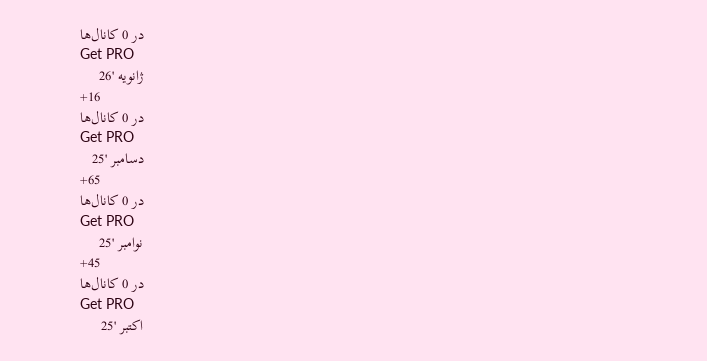در 0 کانال‌ها
Get PRO
ژانویه '26
+16
در 0 کانال‌ها
Get PRO
دسامبر '25
+65
در 0 کانال‌ها
Get PRO
نوامبر '25
+45
در 0 کانال‌ها
Get PRO
اکتبر '25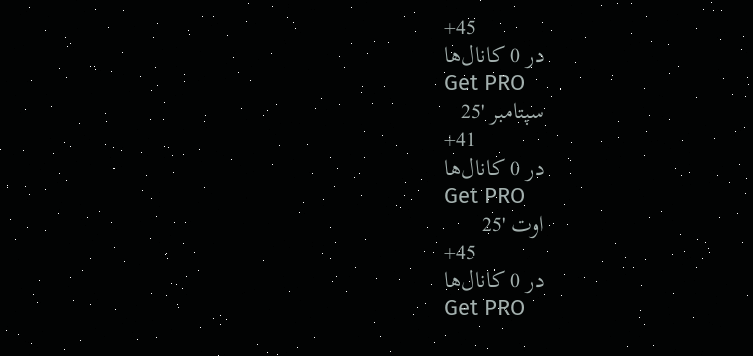+45
در 0 کانال‌ها
Get PRO
سپتامبر '25
+41
در 0 کانال‌ها
Get PRO
اوت '25
+45
در 0 کانال‌ها
Get PRO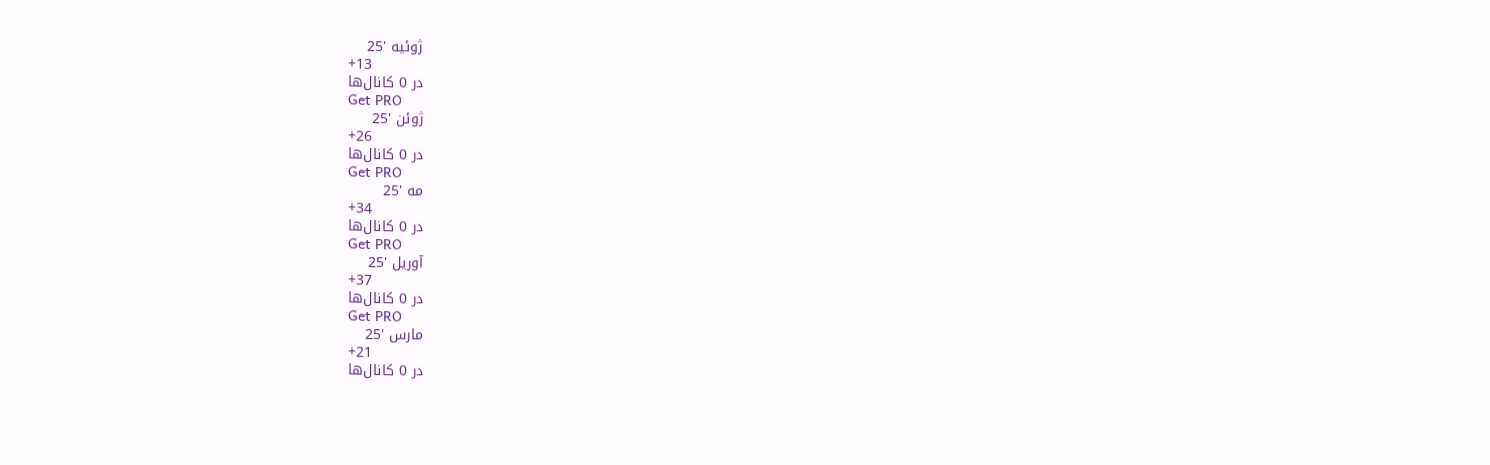ژوئیه '25
+13
در 0 کانال‌ها
Get PRO
ژوئن '25
+26
در 0 کانال‌ها
Get PRO
مه '25
+34
در 0 کانال‌ها
Get PRO
آوریل '25
+37
در 0 کانال‌ها
Get PRO
مارس '25
+21
در 0 کانال‌ها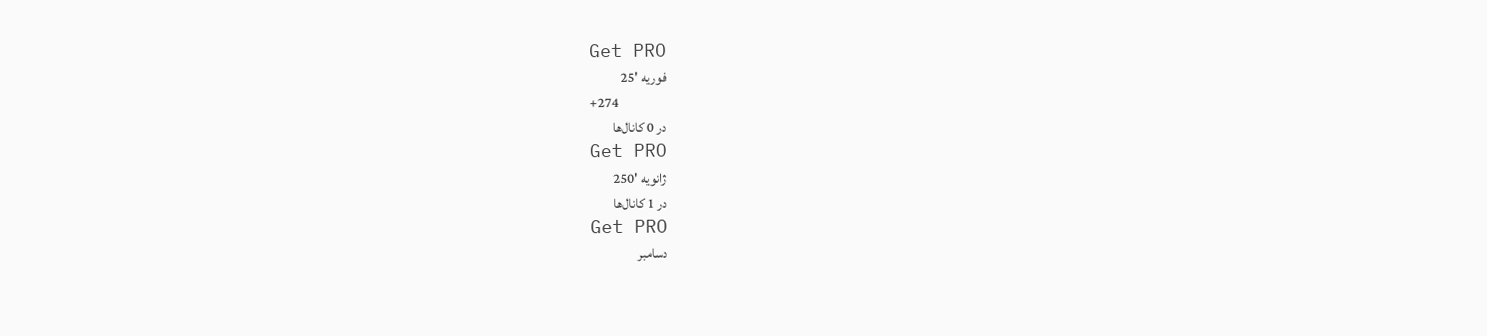Get PRO
فوریه '25
+274
در 0 کانال‌ها
Get PRO
ژانویه '250
در 1 کانال‌ها
Get PRO
دسامبر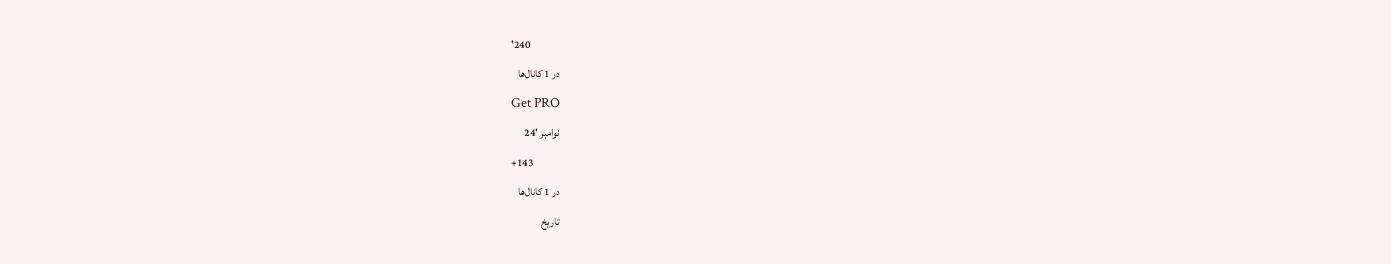'240
در 1 کانال‌ها
Get PRO
نوامبر '24
+143
در 1 کانال‌ها
تاریخ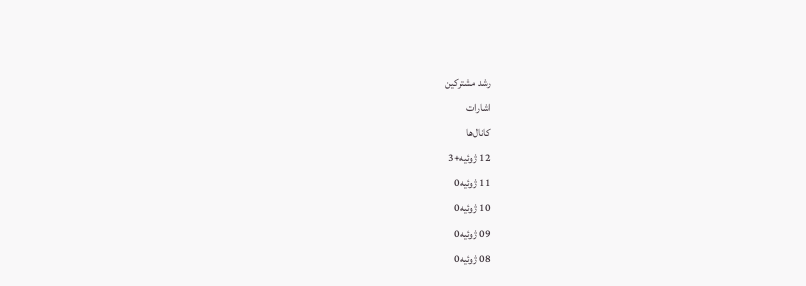رشد مشترکین
اشارات
کانال‌ها
12 ژوئیه+3
11 ژوئیه0
10 ژوئیه0
09 ژوئیه0
08 ژوئیه0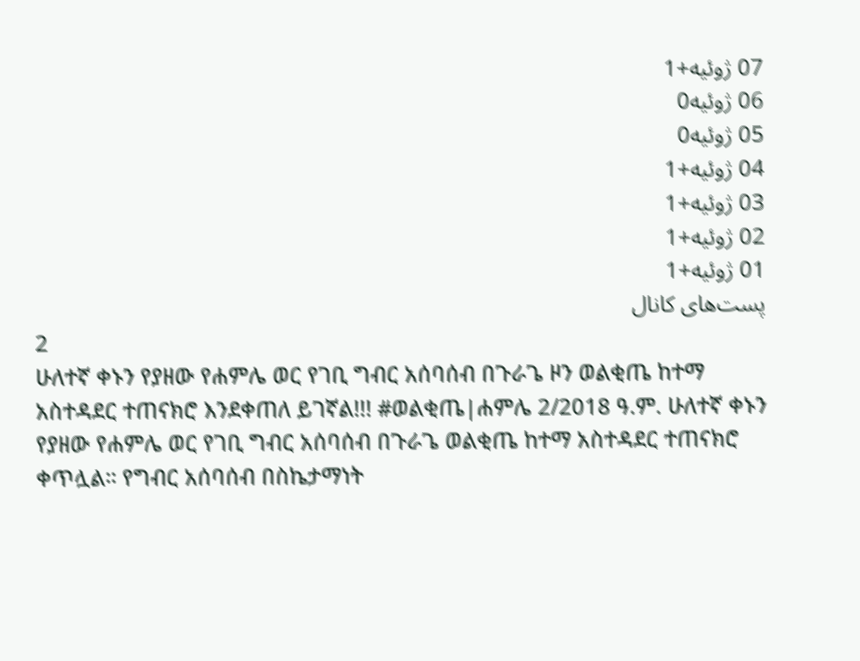07 ژوئیه+1
06 ژوئیه0
05 ژوئیه0
04 ژوئیه+1
03 ژوئیه+1
02 ژوئیه+1
01 ژوئیه+1
پست‌های کانال
2
ሁለተኛ ቀኑን የያዘው የሐምሌ ወር የገቢ ግብር አሰባሰብ በጉራጌ ዞን ወልቂጤ ከተማ አስተዳደር ተጠናክሮ እንደቀጠለ ይገኛል!!! #ወልቂጤ|ሐምሌ 2/2018 ዓ.ም. ሁለተኛ ቀኑን የያዘው የሐምሌ ወር የገቢ ግብር አሰባሰብ በጉራጌ ወልቂጤ ከተማ አስተዳደር ተጠናክሮ ቀጥሏል። የግብር አሰባሰብ በስኬታማነት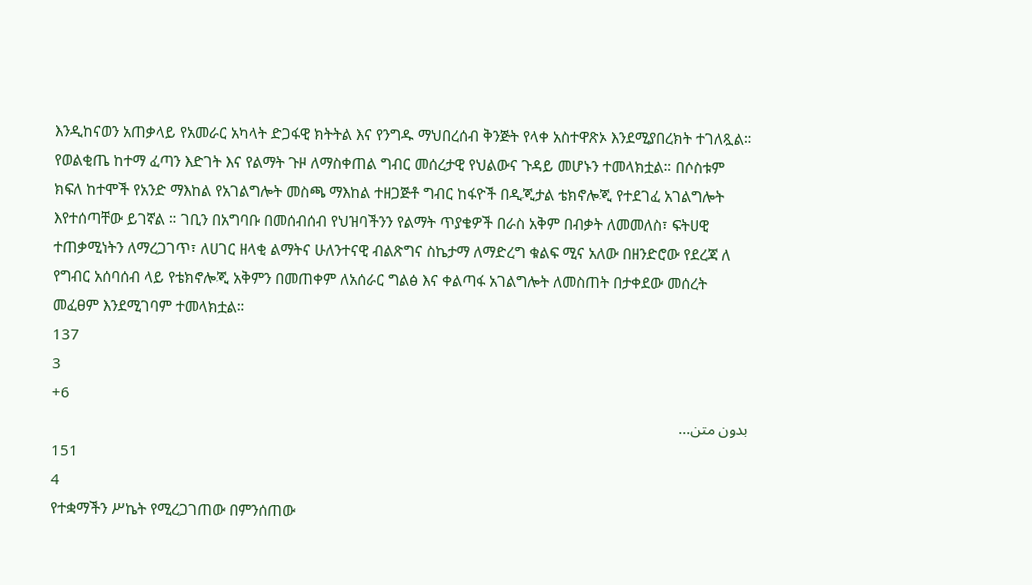እንዲከናወን አጠቃላይ የአመራር አካላት ድጋፋዊ ክትትል እና የንግዱ ማህበረሰብ ቅንጅት የላቀ አስተዋጽኦ እንደሚያበረክት ተገለጿል። የወልቂጤ ከተማ ፈጣን እድገት እና የልማት ጉዞ ለማስቀጠል ግብር መሰረታዊ የህልውና ጉዳይ መሆኑን ተመላክቷል። በሶስቱም ክፍለ ከተሞች የአንድ ማእከል የአገልግሎት መስጫ ማእከል ተዘጋጅቶ ግብር ከፋዮች በዲጂታል ቴክኖሎጂ የተደገፈ አገልግሎት እየተሰጣቸው ይገኛል ። ገቢን በአግባቡ በመሰብሰብ የህዝባችንን የልማት ጥያቄዎች በራስ አቅም በብቃት ለመመለስ፣ ፍትሀዊ ተጠቃሚነትን ለማረጋገጥ፣ ለሀገር ዘላቂ ልማትና ሁለንተናዊ ብልጽግና ስኬታማ ለማድረግ ቁልፍ ሚና አለው በዘንድሮው የደረጃ ለ የግብር አሰባሰብ ላይ የቴክኖሎጂ አቅምን በመጠቀም ለአሰራር ግልፅ እና ቀልጣፋ አገልግሎት ለመስጠት በታቀደው መሰረት መፈፀም እንደሚገባም ተመላክቷል።
137
3
+6
بدون متن...
151
4
የተቋማችን ሥኬት የሚረጋገጠው በምንሰጠው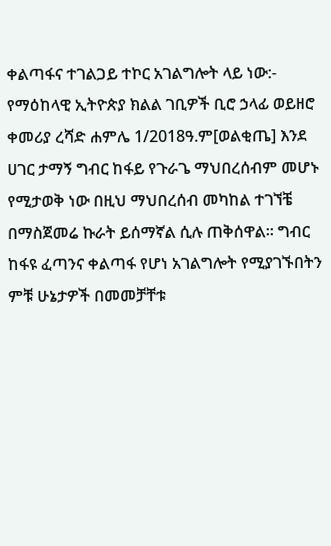ቀልጣፋና ተገልጋይ ተኮር አገልግሎት ላይ ነው:- የማዕከላዊ ኢትዮጵያ ክልል ገቢዎች ቢሮ ኃላፊ ወይዘሮ ቀመሪያ ረሻድ ሐምሌ 1/2018ዓ.ም[ወልቂጤ] እንደ ሀገር ታማኝ ግብር ከፋይ የጉራጌ ማህበረሰብም መሆኑ የሚታወቅ ነው በዚህ ማህበረሰብ መካከል ተገኘቼ በማስጀመሬ ኩራት ይሰማኛል ሲሉ ጠቅሰዋል። ግብር ከፋዩ ፈጣንና ቀልጣፋ የሆነ አገልግሎት የሚያገኙበትን ምቹ ሁኔታዎች በመመቻቸቱ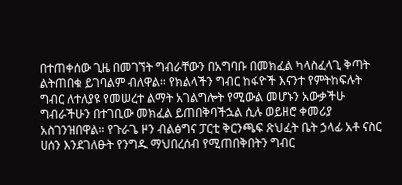በተጠቀሰው ጊዜ በመገኘት ግብራቸውን በአግባቡ በመክፈል ካላስፈላጊ ቅጣት ልትጠበቁ ይገባልም ብለዋል። የክልላችን ግብር ከፋዮች እናንተ የምትከፍሉት ግብር ለተለያዩ የመሠረተ ልማት አገልግሎት የሚውል መሆኑን አውቃችሁ ግብራችሁን በተገቢው መክፈል ይጠበቅባችኋል ሲሉ ወይዘሮ ቀመሪያ አስገንዝበዋል። የጉራጌ ዞን ብልፅግና ፓርቲ ቅርንጫፍ ጽህፈት ቤት ኃላፊ አቶ ናስር ሀሰን እንደገለፁት የንግዱ ማህበረሰብ የሚጠበቅበትን ግብር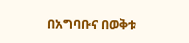በአግባቡና በወቅቱ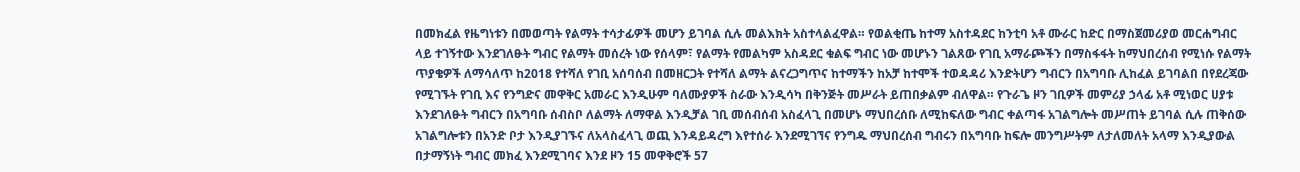በመክፈል የዜግነቱን በመወጣት የልማት ተሳታፊዎች መሆን ይገባል ሲሉ መልእክት አስተላልፈዋል። የወልቂጤ ከተማ አስተዳደር ከንቲባ አቶ ሙራር ከድር በማስጀመሪያወ መርሐግብር ላይ ተገኝተው እንደገለፁት ግብር የልማት መሰረት ነው የሰላም፣ የልማት የመልካም አስዳደር ቁልፍ ግብር ነው መሆኑን ገልጸው የገቢ አማራጮችን በማስፋፋት ከማህበረሰብ የሚነሱ የልማት ጥያቄዎች ለማሳለጥ ከ2018 የተሻለ የገቢ አሰባሰብ በመዘርጋት የተሻለ ልማት ልናረጋግጥና ከተማችን ከአቻ ከተሞች ተወዳዳሪ እንድትሆን ግብርን በአግባቡ ሊከፈል ይገባልበ በየደረጃው የሚገኙት የገቢ እና የንግድና መዋቅር አመራር እንዲሁም ባለሙያዎች ስራው እንዲሳካ በቅንጅት መሥራት ይጠበቃልም ብለዋል። የጉራጌ ዞን ገቢዎች መምሪያ ኃላፊ አቶ ሚነወር ሀያቱ እንደገለፁት ግብርን በአግባቡ ሰብስቦ ለልማት ለማዋል እንዲቻል ገቢ መሰብሰብ አስፈላጊ በመሆኑ ማህበረሰቡ ለሚከፍለው ግብር ቀልጣፋ አገልግሎት መሥጠት ይገባል ሲሉ ጠቅሰው አገልግሎቱን በአንድ ቦታ እንዲያገኙና ለአላስፈላጊ ወጪ እንዳይዳረግ እየተሰራ እንደሚገኘና የንግዱ ማህበረሰብ ግብሩን በአግባቡ ከፍሎ መንግሥትም ለታለመለት አላማ እንዲያውል በታማኝነት ግብር መክፈ እንደሚገባና እንደ ዞን 15 መዋቅሮች 57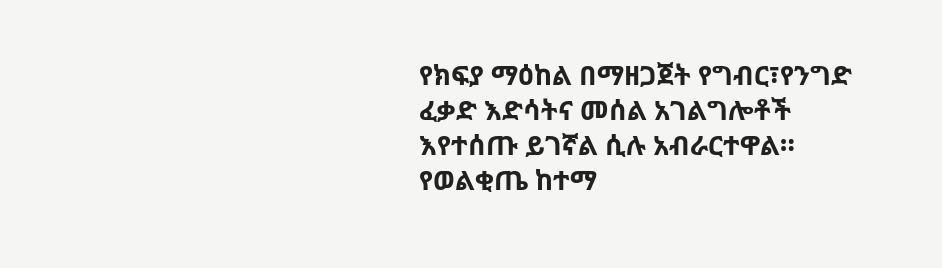የክፍያ ማዕከል በማዘጋጀት የግብር፣የንግድ ፈቃድ እድሳትና መሰል አገልግሎቶች እየተሰጡ ይገኛል ሲሉ አብራርተዋል። የወልቂጤ ከተማ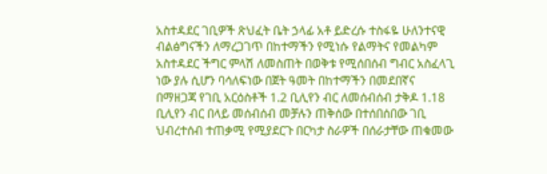አስተዳደር ገቢዎች ጽህፈት ቤት ኃላፊ አቶ ይድረሱ ተስፋዬ ሁለንተናዊ ብልፅግናችን ለማረጋገጥ በከተማችን የሚነሱ የልማትና የመልካም አስተዳደር ችግር ምላሽ ለመስጠት በወቅቱ የሚሰበሰብ ግብር አስፈላጊ ነው ያሉ ሲሆን ባሳለፍነው በጀት ዓመት በከተማችን በመደበኛና በማዘጋጃ የገቢ አርዕስቶች 1.2 ቢሊየን ብር ለመሰብሰብ ታቅዶ 1.18 ቢሊየን ብር በላይ መሰብሰብ መቻሉን ጠቅሰው በተሰበሰበው ገቢ ህብረተሰብ ተጠቃሚ የሚያደርጉ በርካታ ስራዎች በሰራታቸው ጠቁመው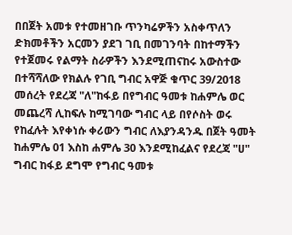በበጀት አመቱ የተመዘገቡ ጥንካሬዎችን አስቀጥለን ድክመቶችን አርመን ያደገ ገቢ በመገንባት በከተማችን የተጀመሩ የልማት ስራዎችን እንደሚጠናከሩ አውስተው በተሻሻለው የክልሉ የገቢ ግብር አዋጅ ቁጥር 39/2018 መሰረት የደረጃ "ለ"ከፋይ በየግብር ዓመቱ ከሐምሌ ወር መጨረሻ ሊከፍሉ ከሚገባው ግብር ላይ በየሶስት ወሩ የከፈሉት እየቀነሱ ቀሪውን ግብር ለእያንዳንዱ በጀት ዓመት ከሐምሌ 01 እስከ ሐምሌ 30 እንደሚከፈልና የደረጃ "ሀ" ግብር ከፋይ ደግሞ የግብር ዓመቱ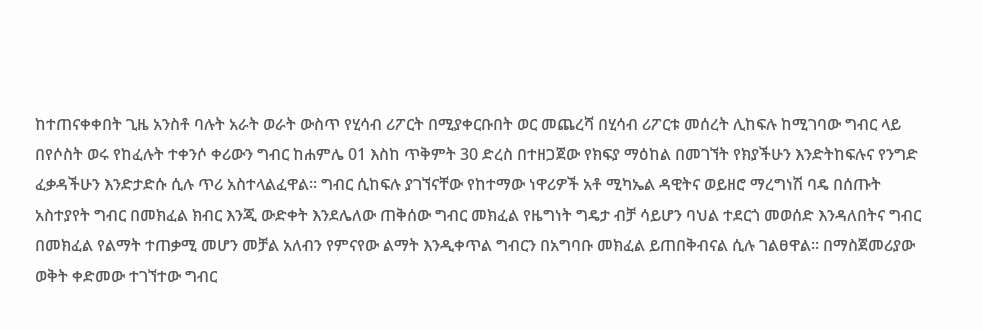ከተጠናቀቀበት ጊዜ አንስቶ ባሉት አራት ወራት ውስጥ የሂሳብ ሪፖርት በሚያቀርቡበት ወር መጨረሻ በሂሳብ ሪፖርቱ መሰረት ሊከፍሉ ከሚገባው ግብር ላይ በየሶስት ወሩ የከፈሉት ተቀንሶ ቀሪውን ግብር ከሐምሌ 01 እስከ ጥቅምት 30 ድረስ በተዘጋጀው የክፍያ ማዕከል በመገኘት የክያችሁን እንድትከፍሉና የንግድ ፈቃዳችሁን እንድታድሱ ሲሉ ጥሪ አስተላልፈዋል። ግብር ሲከፍሉ ያገኘናቸው የከተማው ነዋሪዎች አቶ ሚካኤል ዳዊትና ወይዘሮ ማረግነሽ ባዴ በሰጡት አስተያየት ግብር በመክፈል ክብር እንጂ ውድቀት እንደሌለው ጠቅሰው ግብር መክፈል የዜግነት ግዴታ ብቻ ሳይሆን ባህል ተደርጎ መወሰድ እንዳለበትና ግብር በመክፈል የልማት ተጠቃሚ መሆን መቻል አለብን የምናየው ልማት እንዲቀጥል ግብርን በአግባቡ መክፈል ይጠበቅብናል ሲሉ ገልፀዋል። በማስጀመሪያው ወቅት ቀድመው ተገኘተው ግብር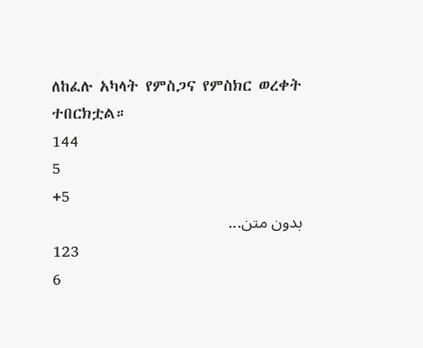ለከፈሉ አካላት የምስጋና የምስክር ወረቀት ተበርክቷል።
144
5
+5
بدون متن...
123
6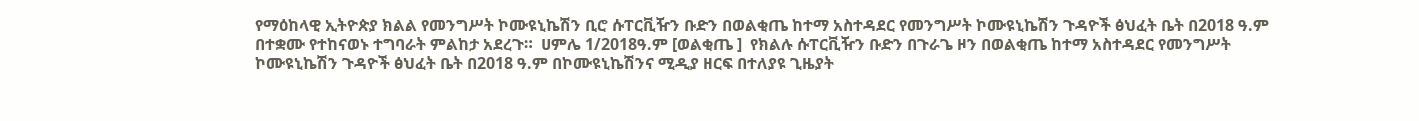የማዕከላዊ ኢትዮጵያ ክልል የመንግሥት ኮሙዩኒኬሽን ቢሮ ሱፐርቪዥን ቡድን በወልቂጤ ከተማ አስተዳደር የመንግሥት ኮሙዩኒኬሽን ጉዳዮች ፅህፈት ቤት በ2018 ዓ.ም በተቋሙ የተከናወኑ ተግባራት ምልከታ አደረጉ።  ሀምሌ 1/2018ዓ.ም [ወልቂጤ ]  የክልሉ ሱፐርቪዥን ቡድን በጉራጌ ዞን በወልቂጤ ከተማ አስተዳደር የመንግሥት ኮሙዩኒኬሽን ጉዳዮች ፅህፈት ቤት በ2018 ዓ.ም በኮሙዩኒኬሽንና ሚዲያ ዘርፍ በተለያዩ ጊዜያት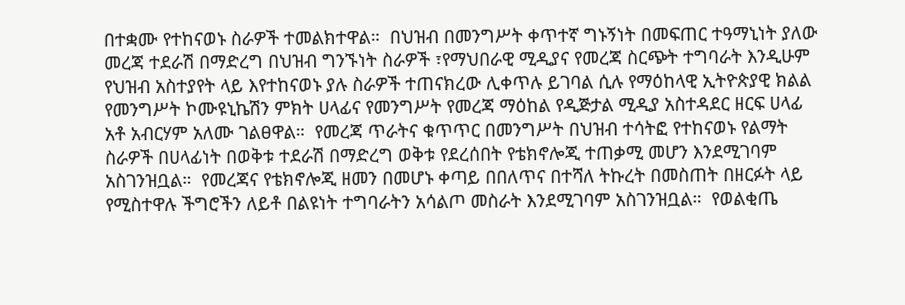በተቋሙ የተከናወኑ ስራዎች ተመልክተዋል።  በህዝብ በመንግሥት ቀጥተኛ ግኑኝነት በመፍጠር ተዓማኒነት ያለው መረጃ ተደራሽ በማድረግ በህዝብ ግንኙነት ስራዎች ፣የማህበራዊ ሚዲያና የመረጃ ስርጭት ተግባራት እንዲሁም የህዝብ አስተያየት ላይ እየተከናወኑ ያሉ ስራዎች ተጠናክረው ሊቀጥሉ ይገባል ሲሉ የማዕከላዊ ኢትዮጵያዊ ክልል የመንግሥት ኮሙዩኒኬሽን ምክት ሀላፊና የመንግሥት የመረጃ ማዕከል የዲጅታል ሚዲያ አስተዳደር ዘርፍ ሀላፊ አቶ አብርሃም አለሙ ገልፀዋል።  የመረጃ ጥራትና ቁጥጥር በመንግሥት በህዝብ ተሳትፎ የተከናወኑ የልማት ስራዎች በሀላፊነት በወቅቱ ተደራሽ በማድረግ ወቅቱ የደረሰበት የቴክኖሎጂ ተጠቃሚ መሆን እንደሚገባም አስገንዝቧል።  የመረጃና የቴክኖሎጂ ዘመን በመሆኑ ቀጣይ በበለጥና በተሻለ ትኩረት በመስጠት በዘርፉት ላይ የሚስተዋሉ ችግሮችን ለይቶ በልዩነት ተግባራትን አሳልጦ መስራት እንደሚገባም አስገንዝቧል።  የወልቂጤ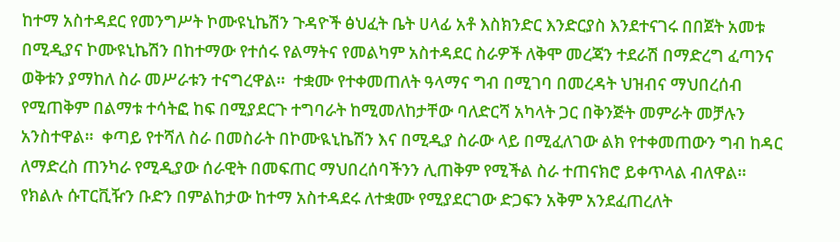ከተማ አስተዳደር የመንግሥት ኮሙዩኒኬሽን ጉዳዮች ፅህፈት ቤት ሀላፊ አቶ እስክንድር እንድርያስ እንደተናገሩ በበጀት አመቱ በሚዲያና ኮሙዩኒኬሽን በከተማው የተሰሩ የልማትና የመልካም አስተዳደር ስራዎች ለቅሞ መረጃን ተደራሽ በማድረግ ፈጣንና ወቅቱን ያማከለ ስራ መሥራቱን ተናግረዋል።  ተቋሙ የተቀመጠለት ዓላማና ግብ በሚገባ በመረዳት ህዝብና ማህበረሰብ የሚጠቅም በልማቱ ተሳትፎ ከፍ በሚያደርጉ ተግባራት ከሚመለከታቸው ባለድርሻ አካላት ጋር በቅንጅት መምራት መቻሉን አንስተዋል።  ቀጣይ የተሻለ ስራ በመስራት በኮሙዪኒኬሽን እና በሚዲያ ስራው ላይ በሚፈለገው ልክ የተቀመጠውን ግብ ከዳር ለማድረስ ጠንካራ የሚዲያው ሰራዊት በመፍጠር ማህበረሰባችንን ሊጠቅም የሚችል ስራ ተጠናክሮ ይቀጥላል ብለዋል።  የክልሉ ሱፐርቪዥን ቡድን በምልከታው ከተማ አስተዳደሩ ለተቋሙ የሚያደርገው ድጋፍን አቅም አንደፈጠረለት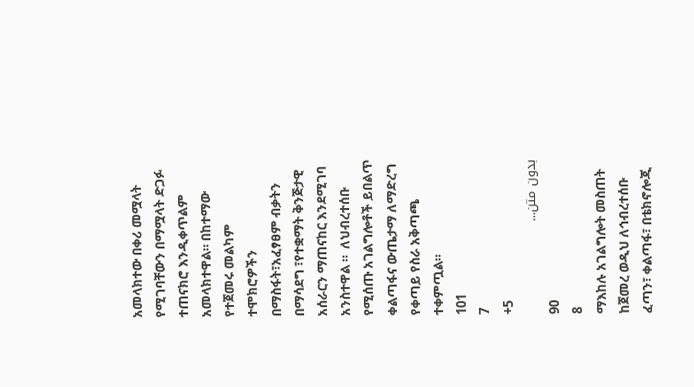አመላክተው በቀሪ መሟላት የሚገባቸውን በማሟላት ድጋፉ ተጠናክሮ እንዲቀጥልም አመላክተዋል። በከተማው የተጀመሩ መልካም ተሞክሮዎችን በማስፋት፣አፈፃፀም ብቃትን በማሳደግ ፣የተቋማት ቅንጅታዊ አሰራርን ማጠናከር እንደሚገባ አንስተዋል ።  ለህብረተሰቡ የሚሰጡ አገልግሎቶች ይበልጥ ቀልጣፋና ውጤታማ ለማድረግ የቀጣይ የስራ አቅጣጫ ተቀምጧል።
101
7
+5
بدون متن...
90
8
ማእከሉ አገልግሎት መስጠት ከጀመረ ወዲህ ለኅብረተሰቡ ፈጣን፣ ቀልጣፋ፣ በቴክኖሎጂ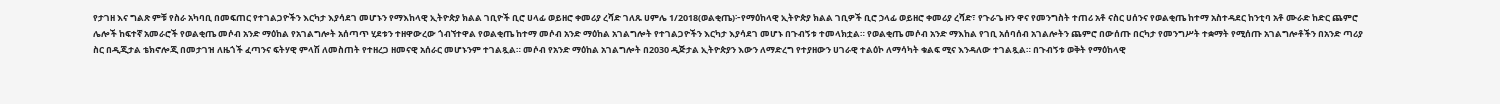የታገዘ እና ግልጽ ምቹ የስራ አካባቢ በመፍጠር የተገልጋዮችን እርካታ እያሳደገ መሆኑን የማእከላዊ ኢትዮጵያ ክልል ገቢዮች ቢሮ ሀላፊ ወይዘሮ ቀመሪያ ረሻድ ገለጹ ሀምሌ 1/2018(ወልቂጤ)፦የማዕከላዊ ኢትዮጵያ ክልል ገቢዎች ቢሮ ኃላፊ ወይዘሮ ቀመሪያ ረሻድ፣ የጉራጌ ዞን ዋና የመንግስት ተጠሪ አቶ ናስር ሀሰንና የወልቂጤ ከተማ አስተዳደር ከንቲባ አቶ ሙራድ ከድር ጨምሮ ሌሎች ከፍተኛ አመራሮች የወልቂጤ መሶብ አንድ ማዕከል የአገልግሎት አሰጣጥ ሂደቱን ተዘዋውረው ጎብኘተዋል የወልቂጤ ከተማ መሶብ አንድ ማዕከል አገልግሎት የተገልጋዮችን እርካታ እያሳደገ መሆኑ በጉብኝቱ ተመላክቷል። የወልቂጤ መሶብ አንድ ማእከል የገቢ አሰባሰብ አገልሎትን ጨምሮ በውሰጡ በርካታ የመንግሥት ተቋማት የሚሰጡ አገልግሎቶችን በአንድ ጣሪያ ስር በዲጂታል ቴክኖሎጂ በመታገዝ ለዜጎች ፈጣንና ፍትሃዊ ምላሽ ለመስጠት የተዘረጋ ዘመናዊ አሰራር መሆኑንም ተገልጿል። መሶብ የአንድ ማዕከል አገልግሎት በ2030 ዲጅታል ኢትዮጵያን እውን ለማድረግ የተያዘውን ሀገራዊ ተልዕኮ ለማሳካት ቁልፍ ሚና እንዳለው ተገልጿል። በጉብኝቱ ወቅት የማዕከላዊ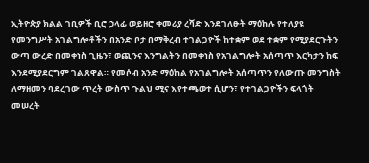ኢትዮጵያ ክልል ገቢዎች ቢሮ ኃላፊ ወይዘሮ ቀመሪያ ረሻድ እንደገለፁት ማዕከሉ የተለያዩ የመንግሥት አገልግሎቶችን በአንድ ቦታ በማቅረብ ተገልጋዮች ከተቋም ወደ ተቋም የሚያደርጉትን ውጣ ውረድ በመቀነስ ጊዜን፣ ወጪንና እንግልትን በመቀነስ የአገልግሎት አሰጣጥ እርካታን ከፍ እንደሚያደርግም ገልጸዋል። የመሶብ አንድ ማዕከል የአገልግሎት አሰጣጥን የለውጡ መንግስት ለማዘመን ባደረገው ጥረት ውስጥ ጉልህ ሚና እየተጫወተ ሲሆን፣ የተገልጋዮችን ፍላጎት መሠረት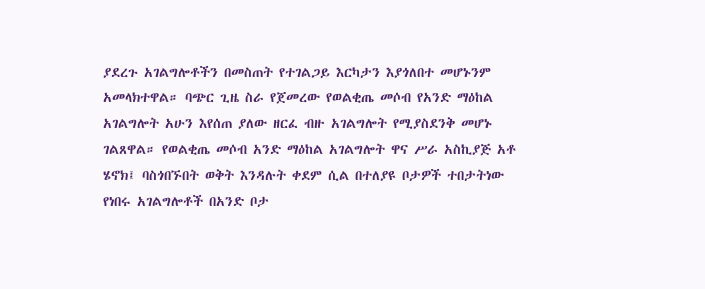ያደረጉ አገልግሎቶችን በመስጠት የተገልጋይ እርካታን እያጎለበተ መሆኑንም አመላክተዋል። ባጭር ጊዜ ስራ የጀመረው የወልቂጤ መሶብ የአንድ ማዕከል አገልግሎት አሁን እየሰጠ ያለው ዘርፈ ብዙ አገልግሎት የሚያስደንቅ መሆኑ ገልጸዋል። የወልቂጤ መሶብ አንድ ማዕከል አገልግሎት ዋና ሥራ አስኪያጅ አቶ ሄኖክ፤ ባስጎበኙበት ወቅት እንዳሉት ቀደም ሲል በተለያዩ ቦታዎች ተበታትነው የነበሩ አገልግሎቶች በአንድ ቦታ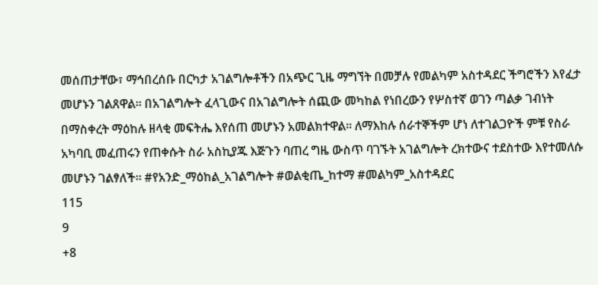መሰጠታቸው፣ ማኅበረሰቡ በርካታ አገልግሎቶችን በአጭር ጊዜ ማግኘት በመቻሉ የመልካም አስተዳደር ችግሮችን እየፈታ መሆኑን ገልጸዋል። በአገልግሎት ፈላጊውና በአገልግሎት ሰጪው መካከል የነበረውን የሦስተኛ ወገን ጣልቃ ገብነት በማስቀረት ማዕከሉ ዘላቂ መፍትሔ እየሰጠ መሆኑን አመልክተዋል። ለማእከሉ ሰራተኞችም ሆነ ለተገልጋዮች ምቹ የስራ አካባቢ መፈጠሩን የጠቀሱት ስራ አስኪያጁ እጅጉን ባጠረ ግዜ ውስጥ ባገኙት አገልግሎት ረክተውና ተደስተው እየተመለሱ መሆኑን ገልፃለች። #የአንድ_ማዕከል_አገልግሎት #ወልቂጤ_ከተማ #መልካም_አስተዳደር
115
9
+8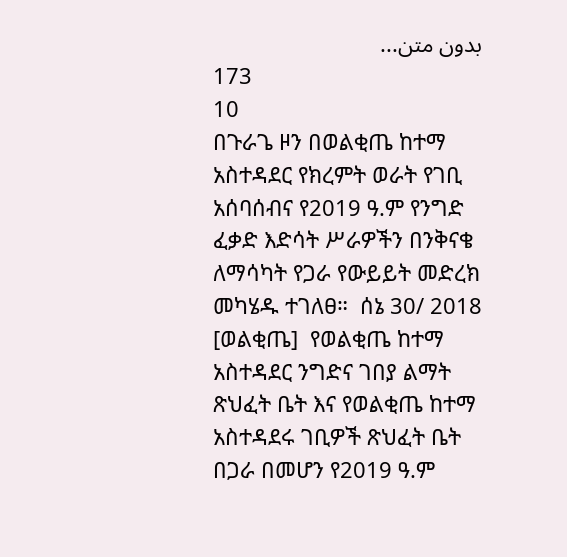بدون متن...
173
10
በጉራጌ ዞን በወልቂጤ ከተማ አስተዳደር የክረምት ወራት የገቢ አሰባሰብና የ2019 ዓ.ም የንግድ ፈቃድ እድሳት ሥራዎችን በንቅናቄ ለማሳካት የጋራ የውይይት መድረክ መካሄዱ ተገለፀ።  ሰኔ 30/ 2018 [ወልቂጤ]  የወልቂጤ ከተማ አስተዳደር ንግድና ገበያ ልማት ጽህፈት ቤት እና የወልቂጤ ከተማ አስተዳደሩ ገቢዎች ጽህፈት ቤት በጋራ በመሆን የ2019 ዓ.ም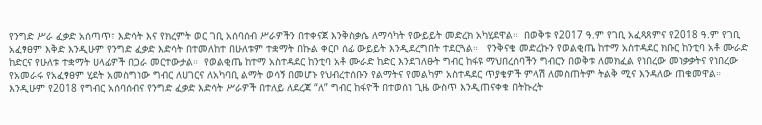የንግድ ሥራ ፈቃድ አሰጣጥ፣ እድሳት እና የክረምት ወር ገቢ አሰባሰብ ሥራዎችን በተቀናጀ እንቅስቃሴ ለማሳካት የውይይት መድረክ አካሂደዋል።  በወቅቱ የ2017 ዓ.ም የገቢ አፈጻጸምና የ2018 ዓ.ም የገቢ አፈፃፀም እቅድ እንዲሁም የንግድ ፈቃድ እድሳት በተመለከተ በሁለቱም ተቋማት በኩል ቀርቦ ሰፊ ውይይት እንዲደረግበት ተደርጓል።   የንቅናቄ መድረኩን የወልቂጤ ከተማ አስተዳደር ክቡር ከንቲባ አቶ ሙራድ ከድርና የሁለቱ ተቋማት ሀላፊዎች በጋራ መርተውታል።  የወልቂጤ ከተማ አስተዳደር ከንቲባ አቶ ሙራድ ከድር እንደገለፁት ግብር ከፋዩ ማህበረሰባችን ግብርን በወቅቱ ለመክፈል የነበረው መነቃቃትና የነበረው የአመራሩ የአፈፃፀም ሂደት አመስግነው ግብር ለሀገርና ለአካባቢ ልማት ወሳኝ በመሆኑ የህብረተሰቡን የልማትና የመልካም አስተዳደር ጥያቄዎች ምላሽ ለመስጠትም ትልቅ ሚና እንዳለው ጠቁመዋል።  እንዲሁም የ2018 የግብር አሰባሰብና የንግድ ፈቃድ እድሳት ሥራዎች በተለይ ለደረጃ “ለ” ግብር ከፋዮች በተወሰነ ጊዜ ውስጥ እንዲጠናቀቁ በትኩረት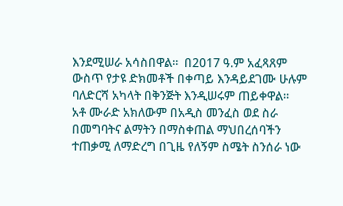እንደሚሠራ አሳስበዋል።  በ2017 ዓ.ም አፈጻጸም ውስጥ የታዩ ድክመቶች በቀጣይ እንዳይደገሙ ሁሉም ባለድርሻ አካላት በቅንጅት እንዲሠሩም ጠይቀዋል።  አቶ ሙራድ አክለውም በአዲስ መንፈስ ወደ ስራ በመግባትና ልማትን በማስቀጠል ማህበረሰባችን ተጠቃሚ ለማድረግ በጊዜ የለኝም ስሜት ስንሰራ ነው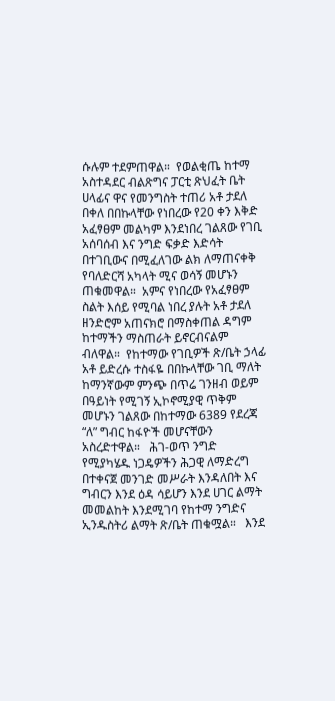ሱሉም ተደምጠዋል።  የወልቂጤ ከተማ አስተዳደር ብልጽግና ፓርቲ ጽህፈት ቤት ሀላፊና ዋና የመንግስት ተጠሪ አቶ ታደለ በቀለ በበኩላቸው የነበረው የ20 ቀን እቅድ አፈፃፀም መልካም እንደነበረ ገልጸው የገቢ አሰባሰብ እና ንግድ ፍቃድ እድሳት በተገቢውና በሚፈለገው ልክ ለማጠናቀቅ የባለድርሻ አካላት ሚና ወሳኝ መሆኑን ጠቁመዋል።  አምና የነበረው የአፈፃፀም ስልት እሰይ የሚባል ነበረ ያሉት አቶ ታደለ ዘንድሮም አጠናክሮ በማስቀጠል ዳግም ከተማችን ማስጠራት ይኖርብናልም ብለዋል።  የከተማው የገቢዎች ጽ/ቤት ኃላፊ አቶ ይድረሱ ተስፋዬ በበኩላቸው ገቢ ማለት ከማንኛውም ምንጭ በጥሬ ገንዘብ ወይም በዓይነት የሚገኝ ኢኮኖሚያዊ ጥቅም መሆኑን ገልጸው በከተማው 6389 የደረጃ “ለ” ግብር ከፋዮች መሆናቸውን አስረድተዋል።   ሕገ-ወጥ ንግድ የሚያካሄዱ ነጋዴዎችን ሕጋዊ ለማድረግ በተቀናጀ መንገድ መሥራት እንዳለበት እና ግብርን እንደ ዕዳ ሳይሆን እንደ ሀገር ልማት መመልከት እንደሚገባ የከተማ ንግድና ኢንዱስትሪ ልማት ጽ/ቤት ጠቁሟል።   እንደ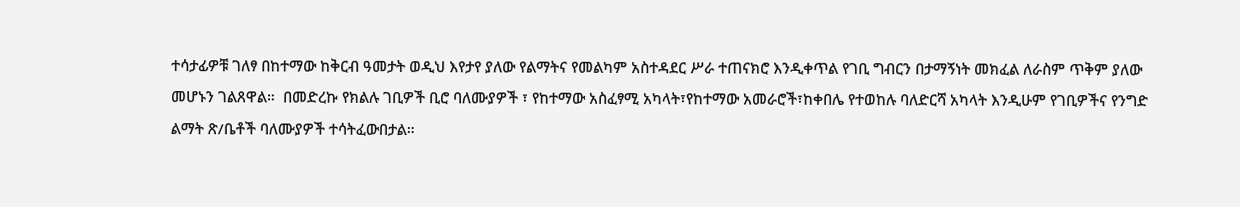ተሳታፊዎቹ ገለፃ በከተማው ከቅርብ ዓመታት ወዲህ እየታየ ያለው የልማትና የመልካም አስተዳደር ሥራ ተጠናክሮ እንዲቀጥል የገቢ ግብርን በታማኝነት መክፈል ለራስም ጥቅም ያለው መሆኑን ገልጸዋል።  በመድረኩ የክልሉ ገቢዎች ቢሮ ባለሙያዎች ፣ የከተማው አስፈፃሚ አካላት፣የከተማው አመራሮች፣ከቀበሌ የተወከሉ ባለድርሻ አካላት እንዲሁም የገቢዎችና የንግድ ልማት ጽ/ቤቶች ባለሙያዎች ተሳትፈውበታል።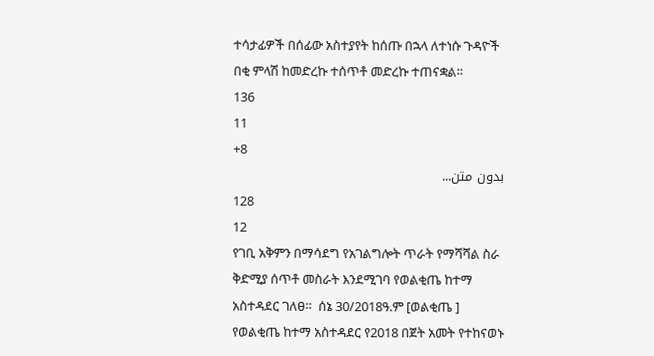ተሳታፊዎች በሰፊው አስተያየት ከሰጡ በኋላ ለተነሱ ጉዳዮች በቂ ምላሽ ከመድረኩ ተሰጥቶ መድረኩ ተጠናቋል።
136
11
+8
بدون متن...
128
12
የገቢ አቅምን በማሳደግ የአገልግሎት ጥራት የማሻሻል ስራ ቅድሚያ ሰጥቶ መስራት እንደሚገባ የወልቂጤ ከተማ አስተዳደር ገለፀ።  ሰኔ 30/2018ዓ.ም [ወልቂጤ ]  የወልቂጤ ከተማ አስተዳደር የ2018 በጀት አመት የተከናወኑ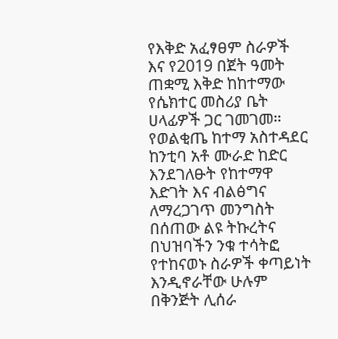የእቅድ አፈፃፀም ስራዎች እና የ2019 በጀት ዓመት ጠቋሚ እቅድ ከከተማው የሴክተር መስሪያ ቤት ሀላፊዎች ጋር ገመገመ።  የወልቂጤ ከተማ አስተዳደር ከንቲባ አቶ ሙራድ ከድር እንደገለፁት የከተማዋ እድገት እና ብልፅግና ለማረጋገጥ መንግስት በሰጠው ልዩ ትኩረትና በህዝባችን ንቁ ተሳትፎ የተከናወኑ ስራዎች ቀጣይነት እንዲኖራቸው ሁሉም በቅንጅት ሊሰራ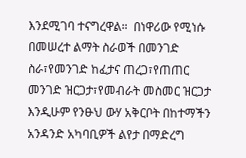እንደሚገባ ተናግረዋል።  በነዋሪው የሚነሱ በመሠረተ ልማት ስራወች በመንገድ ስራ፣የመንገድ ከፈታና ጠረጋ፣የጠጠር መንገድ ዝርጋታ፣የመብራት መስመር ዝርጋታ እንዲሁም የንፁህ ውሃ አቅርቦት በከተማችን አንዳንድ አካባቢዎች ልየታ በማድረግ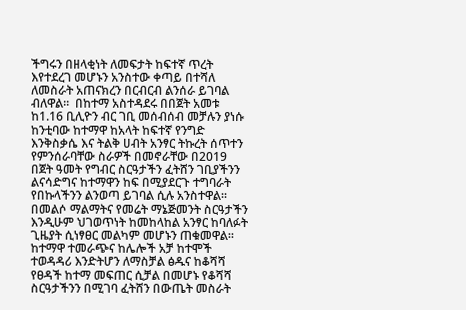ችግሩን በዘላቂነት ለመፍታት ከፍተኛ ጥረት እየተደረገ መሆኑን አንስተው ቀጣይ በተሻለ ለመስራት አጠናክረን በርብርብ ልንሰራ ይገባል ብለዋል።  በከተማ አስተዳደሩ በበጀት አመቱ ከ1.16 ቢሊዮን ብር ገቢ መሰብሰብ መቻሉን ያነሱ ከንቲባው ከተማዋ ከአላት ከፍተኛ የንግድ እንቅስቃሴ እና ትልቅ ሀብት አንፃር ትኩረት ሰጥተን የምንሰራባቸው ስራዎች በመኖራቸው በ2019 በጀት ዓመት የግብር ስርዓታችን ፈትሸን ገቢያችንን ልናሳድግና ከተማዋን ከፍ በሚያደርጉ ተግባራት የበኩላችንን ልንወጣ ይገባል ሲሉ አንስተዋል።  በመልሶ ማልማትና የመሬት ማኔጅመንት ስርዓታችን እንዲሁም ህገወጥነት ከመከላከል አንፃር ከባለፉት ጊዜያት ሲነፃፀር መልካም መሆኑን ጠቁመዋል።  ከተማዋ ተመራጭና ከሌሎች አቻ ከተሞች ተወዳዳሪ እንድትሆን ለማስቻል ፅዱና ከቆሻሻ የፀዳች ከተማ መፍጠር ሲቻል በመሆኑ የቆሻሻ ስርዓታችንን በሚገባ ፈትሸን በውጤት መስራት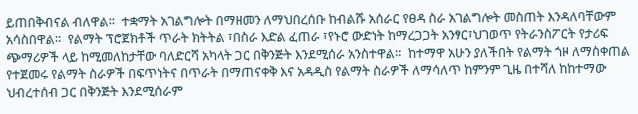ይጠበቅብናል ብለዋል።  ተቋማት አገልግሎት በማዘመን ለማህበረሰቡ ከብልሹ አሰራር የፀዳ ስራ አገልግሎት መስጠት እንዳለባቸውም አሳስበዋል።  የልማት ፕሮጀክቶች ጥራት ክትትል ፣በስራ እድል ፈጠራ ፣የኑሮ ውድነት ከማረጋጋት አንፃር፣ህገወጥ የትራንስፖርት የታሪፍ ጭማሪዎች ላይ ከሚመለከታቸው ባለድርሻ አካላት ጋር በቅንጅት እንደሚሰራ አንስተዋል።  ከተማዋ አሁን ያለችበት የልማት ጎዞ ለማስቀጠል የተጀመሩ የልማት ስራዎች በፍጥነትና በጥራት በማጠናቀቅ እና አዳዲስ የልማት ስራዎች ለማሳለጥ ከምንም ጊዜ በተሻለ ከከተማው ህብረተሰብ ጋር በቅንጅት እንደሚሰራም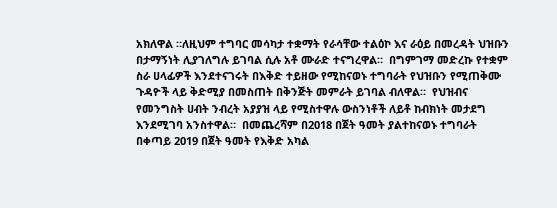አክለዋል ።ለዚህም ተግባር መሳካታ ተቋማት የራሳቸው ተልዕኮ እና ራዕይ በመረዳት ህዝቡን በታማኝነት ሊያገለግሉ ይገባል ሲሉ አቶ ሙራድ ተናግረዋል።  በግምገማ መድረኩ የተቋም ስራ ሀላፊዎች እንደተናገሩት በእቅድ ተይዘው የሚከናወኑ ተግባራት የህዝቡን የሚጠቅሙ ጉዳዮች ላይ ቅድሚያ በመስጠት በቅንጅት መምራት ይገባል ብለዋል።  የህዝብና የመንግስት ሀብት ንብረት አያያዝ ላይ የሚስተዋሉ ውስንነቶች ለይቶ ከብክነት መታደግ እንደሚገባ አንስተዋል።  በመጨረሻም በ2018 በጀት ዓመት ያልተከናወኑ ተግባራት በቀጣይ 2019 በጀት ዓመት የእቅድ አካል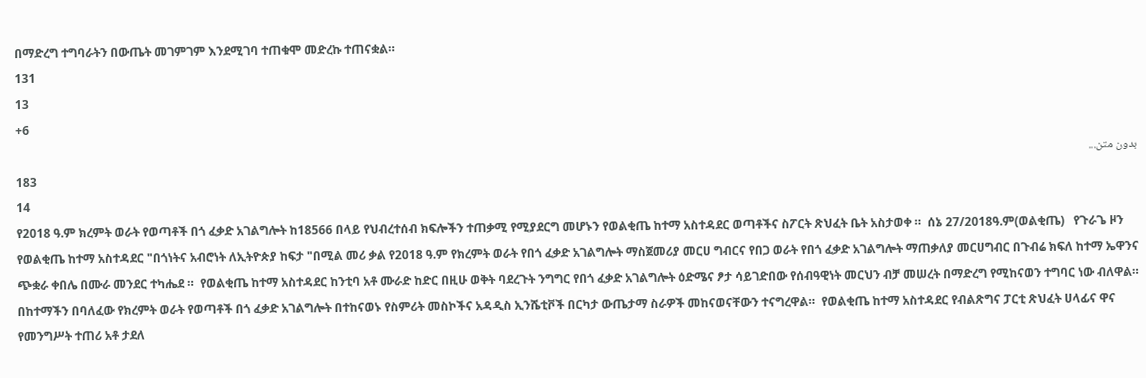በማድረግ ተግባራትን በውጤት መገምገም እንደሚገባ ተጠቁሞ መድረኩ ተጠናቋል።
131
13
+6
بدون متن...
183
14
የ2018 ዓ.ም ክረምት ወራት የወጣቶች በጎ ፈቃድ አገልግሎት ከ18566 በላይ የህብረተሰብ ክፍሎችን ተጠቃሚ የሚያደርግ መሆኑን የወልቂጤ ከተማ አስተዳደር ወጣቶችና ስፖርት ጽህፈት ቤት አስታወቀ ።  ሰኔ 27/2018ዓ.ም(ወልቂጤ)   የጉራጌ ዞን የወልቂጤ ከተማ አስተዳደር "በጎነትና አብሮነት ለኢትዮጵያ ከፍታ "በሚል መሪ ቃል የ2018 ዓ.ም የክረምት ወራት የበጎ ፈቃድ አገልግሎት ማስጀመሪያ መርሀ ግብርና የበጋ ወራት የበጎ ፈቃድ አገልግሎት ማጠቃለያ መርሀግብር በጉብሬ ክፍለ ከተማ ኤዋንና ጭቋራ ቀበሌ በሙራ መንደር ተካሔደ ።  የወልቂጤ ከተማ አስተዳደር ከንቲባ አቶ ሙራድ ከድር በዚሁ ወቅት ባደረጉት ንግግር የበጎ ፈቃድ አገልግሎት ዕድሜና ፆታ ሳይገድበው የሰብዓዊነት መርህን ብቻ መሠረት በማድረግ የሚከናወን ተግባር ነው ብለዋል።  በከተማችን በባለፈው የክረምት ወራት የወጣቶች በጎ ፈቃድ አገልግሎት በተከናወኑ የስምሪት መስኮችና አዳዲስ ኢንሼቲቮች በርካታ ውጤታማ ስራዎች መከናወናቸውን ተናግረዋል።  የወልቂጤ ከተማ አስተዳደር የብልጽግና ፓርቲ ጽህፈት ሀላፊና ዋና የመንግሥት ተጠሪ አቶ ታደለ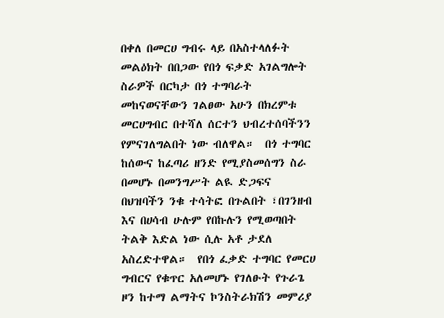በቀለ በመርሀ ግብሩ ላይ በአስተላለፉት መልዕክት በበጋው የበጎ ፍቃድ አገልግሎት ስራዎች በርካታ በጎ ተግባራት መከናወናቸውን ገልፀው አሁን በክረምቱ መርሀግብር በተሻለ ሰርተን ህብረተሰባችንን የምናገለግልበት ነው ብለዋል።  በጎ ተግባር ከሰውና ከፈጣሪ ዘንድ የሚያስመሰግን ስራ በመሆኑ በመንግሥት ልዪ ድጋፍና በህዝባችን ንቁ ተሳትፎ በጉልበት ፣በገንዘብ እና በሀሳብ ሁሉም የበኩሉን የሚወጣበት ትልቅ እድል ነው ሲሉ አቶ ታደለ አስረድተዋል።  የበጎ ፈቃድ ተግባር የመርሀ ግብርና የቁጥር አለመሆኑ የገለፁት የጉራጌ ዞን ከተማ ልማትና ኮንስትራክሽን መምሪያ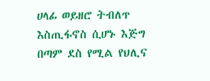ሀላፊ ወይዘሮ ትብለጥ እስጢፋኖስ ሲሆኑ እጅግ በጣም ደስ የሚል የህሊና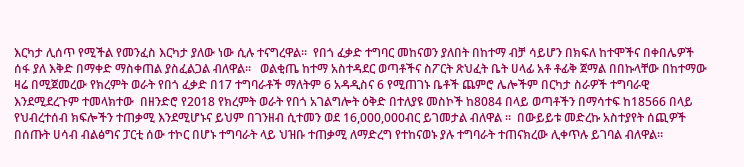እርካታ ሊሰጥ የሚችል የመንፈስ እርካታ ያለው ነው ሲሉ ተናግረዋል።  የበጎ ፈቃድ ተግባር መከናወን ያለበት በከተማ ብቻ ሳይሆን በክፍለ ከተሞችና በቀበሌዎች ሰፋ ያለ እቅድ በማቀድ ማስቀጠል ያስፈልጋል ብለዋል።   ወልቂጤ ከተማ አስተዳደር ወጣቶችና ስፖርት ጽህፈት ቤት ሀላፊ አቶ ቶፊቅ ጀማል በበኩላቸው በከተማው ዛሬ በሚጀመረው የክረምት ወራት የበጎ ፈቃድ በ17 ተግባራቶች ማለትም 6 አዳዲስና 6 የሚጠገኑ ቤቶች ጨምሮ ሌሎችም በርካታ ስራዎች ተግባራዊ እንደሚደረጉም ተመላክተው  በዘንድሮ የ2018 የክረምት ወራት የበጎ አገልግሎት ዕቅድ በተለያዩ መስኮች ከ8084 በላይ ወጣቶችን በማሳተፍ ከ18566 በላይ የህብረተሰብ ክፍሎችን ተጠቃሚ እንደሚሆኑና ይህም በገንዘብ ሲተመን ወደ 16,000,000ብር ይገመታል ብለዋል ።  በውይይቱ መድረኩ አስተያየት ሰጪዎች በሰጡት ሀሳብ ብልፅግና ፓርቲ ሰው ተኮር በሆኑ ተግባራት ላይ ህዝቡ ተጠቃሚ ለማድረግ የተከናወኑ ያሉ ተግባራት ተጠናክረው ሊቀጥሉ ይገባል ብለዋል።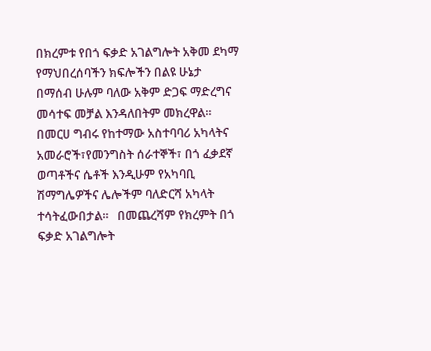በክረምቱ የበጎ ፍቃድ አገልግሎት አቅመ ደካማ የማህበረሰባችን ክፍሎችን በልዩ ሁኔታ በማሰብ ሁሉም ባለው አቅም ድጋፍ ማድረግና መሳተፍ መቻል እንዳለበትም መክረዋል።  በመርሀ ግብሩ የከተማው አስተባባሪ አካላትና አመራሮች፣የመንግስት ሰራተኞች፣ በጎ ፈቃደኛ ወጣቶችና ሴቶች እንዲሁም የአካባቢ ሽማግሌዎችና ሌሎችም ባለድርሻ አካላት ተሳትፈውበታል።   በመጨረሻም የክረምት በጎ ፍቃድ አገልግሎት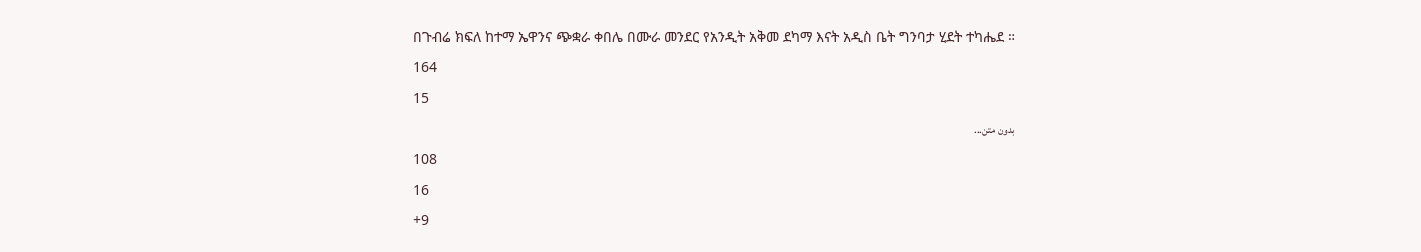በጉብሬ ክፍለ ከተማ ኤዋንና ጭቋራ ቀበሌ በሙራ መንደር የአንዲት አቅመ ደካማ እናት አዲስ ቤት ግንባታ ሂደት ተካሔደ ።
164
15
بدون متن...
108
16
+9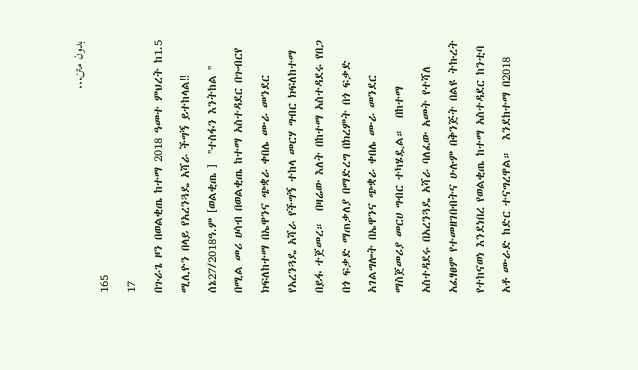بدون متن...
165
17
በጉራጌ ዞን በወልቂጤ ከተማ 2018 ዓመተ ምህረት ከ1.5 ሚሊዮን በላይ የአረንጓዴ አሻራ ችግኝ ይተከላል‼  ሰኔ27/2018ዓ.ም [ወልቂጤ ]  ''ተስፋን እንትከል '' በሚል መሪ ሀሳብ በወልቂጤ ከተማ አስተዳደር በጉብርየ ክፍለከተማ በኤዋንና ጭቋራ ቀበሌ ሙራ መንደር የአረንጓዴ አሻራ የችግኝ ተከላ መርሃ ግብር ክፍለከተማ በይፋ ተጀመረ።  በዛሬው እለት በከተማ አስተዳደሩ የበጋ በጎ ፍቃድ ማጠቃለያ በማድረግ በክረምት በጎ ፍቃድ አገልግሎት በኤዋንና ጭቋራ ቀበሌ ሙራ መንደር ማስጀመሪያ መርሀ ግብር ተካሄዷል።  በከተማ አስተዳደሩ በአረንጓዴ አሻራ ባለፈው አመት የተሻለ አፈፃፀም የተመዘገበብትና ሁሉም በቅንጅት በልዩ ትኩረት የተከናወነ እንደነበረ የወልቂጤ ከተማ አስተዳደር ከንቲባ አቶ ሙራድ ከድር ተናግረዋል።  እንደከተማ በ2018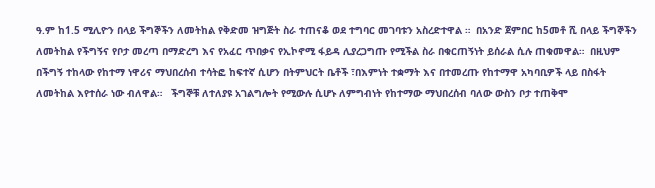ዓ.ም ከ1.5 ሚሊዮን በላይ ችግኞችን ለመትከል የቅድመ ዝግጅት ስራ ተጠናቆ ወደ ተግባር መገባቱን አስረድተዋል ።  በአንድ ጀምበር ከ5መቶ ሺ በላይ ችግኞችን ለመትከል የችግኝና የቦታ መረጣ በማድረግ እና የአፈር ጥበቃና የኢኮኖሚ ፋይዳ ሊያረጋግጡ የሚችል ስራ በቁርጠኝነት ይሰራል ሲሉ ጠቁመዋል።  በዚህም በችግኝ ተከላው የከተማ ነዋሪና ማህበረሰብ ተሳትፎ ከፍተኛ ሲሆን በትምህርት ቤቶች ፣በእምነት ተቋማት እና በተመረጡ የከተማዋ አካባቢዎች ላይ በስፋት ለመትከል እየተሰራ ነው ብለዋል።   ችግኞቹ ለተለያዩ አገልግሎት የሚውሉ ሲሆኑ ለምግብነት የከተማው ማህበረሰብ ባለው ውስን ቦታ ተጠቅሞ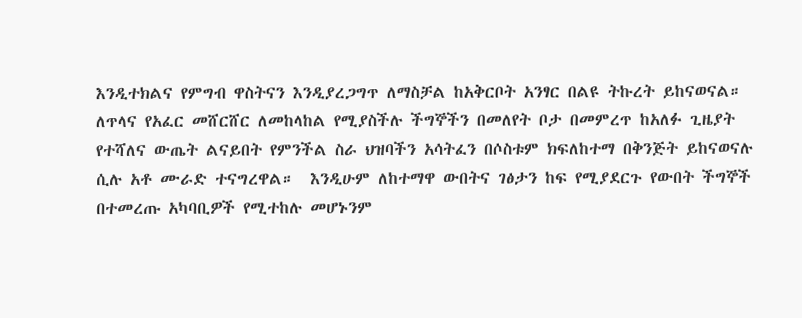እንዲተክልና የምግብ ዋስትናን እንዲያረጋግጥ ለማስቻል ከአቅርቦት አንፃር በልዩ ትኩረት ይከናወናል።  ለጥላና የአፈር መሸርሸር ለመከላከል የሚያስችሉ ችግኞችን በመለየት ቦታ በመምረጥ ከአለፉ ጊዜያት የተሻለና ውጤት ልናይበት የምንችል ስራ ህዝባችን አሳትፈን በሶስቱም ክፍለከተማ በቅንጅት ይከናወናሉ ሲሉ አቶ ሙራድ ተናግረዋል።  እንዲሁም ለከተማዋ ውበትና ገፅታን ከፍ የሚያደርጉ የውበት ችግኞች በተመረጡ አካባቢዎች የሚተከሉ መሆኑንም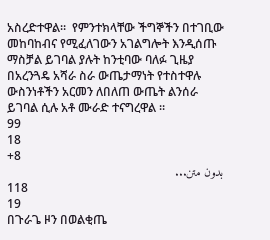አስረድተዋል።  የምንተክላቸው ችግኞችን በተገቢው መከባከብና የሚፈለገውን አገልግሎት እንዲሰጡ ማስቻል ይገባል ያሉት ከንቲባው ባለፉ ጊዜያ በአረንጓዴ አሻራ ስራ ውጤታማነት የተስተዋሉ ውስንነቶችን አርመን ለበለጠ ውጤት ልንሰራ ይገባል ሲሉ አቶ ሙራድ ተናግረዋል ።
99
18
+8
بدون متن...
118
19
በጉራጌ ዞን በወልቂጤ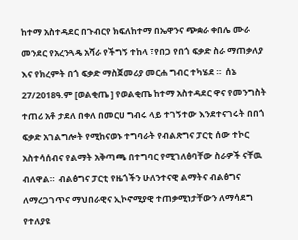ከተማ አስተዳደር በጉብርየ ክፍለከተማ በኤዋንና ጭቋራ ቀበሌ ሙራ መንደር የአረንጓዴ አሻራ የችግኝ ተከላ ፣የበጋ የበጎ ፍቃድ ስራ ማጠቃለያ እና የክረምት በጎ ፍቃድ ማስጀመሪያ መርሐ ግብር ተካሄደ ።  ሰኔ 27/2018ዓ.ም [ወልቂጤ ] የወልቂጤ ከተማ አስተዳደር ዋና የመንግስት ተጠሪ አቶ ታደለ በቀለ በመርሀ ግብሩ ላይ ተገኝተው እንደተናገሩት በበጎ ፍቃድ አገልግሎት የሚከናወኑ ተግባራት የብልጽግና ፓርቲ ሰው ተኮር አስተሳሰብና የልማት አቅጣጫ በተግባር የሚገለፅባቸው ስራዎች ናቸዉ ብለዋል።  ብልፅግና ፓርቲ የዜጎችን ሁለንተናዊ ልማትና ብልፅግና ለማረጋገጥና ማህበራዊና ኢኮኖሚያዊ ተጠቃሚነታቸውን ለማሳደግ የተለያዩ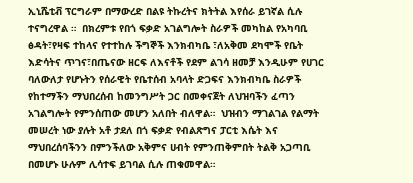ኢኒሼቲቭ ፕርግራም በማውረድ በልዩ ትኩረትና ክትትል እየሰራ ይገኛል ሲሉ ተናግረዋል ።  በክረምቱ የበጎ ፍቃድ አገልግሎት ስራዎች መካከል የአካባቢ ፅዳት፣የዛፍ ተከላና የተተከሉ ችግኞች እንክብካቤ ፣ለአቅመ ደካሞች የቤት እድሳትና ጥገና፣በጤናው ዘርፍ ለእናቶች የደም ልገሳ ዘመቻ እንዲሁም የሀገር ባለውለታ የሆኑትን የሰራዊት የቤተሰብ አባላት ድጋፍና እንክብካቤ ስራዎች የከተማችን ማህበረሰብ ከመንግሥት ጋር በመቀናጀት ለህዝባችን ፈጣን አገልግሎት የምንሰጠው መሆን አለበት ብለዋል።  ህዝብን ማገልገል የልማት መሠረት ነው ያሉት አቶ ታደለ በጎ ፍቃድ የብልጽግና ፓርቲ እሴት እና ማህበረሰባችንን በምንችለው አቅምና ሀብት የምንጠቅምበት ትልቅ አጋጣቢ በመሆኑ ሁሉም ሊሳተፍ ይገባል ሲሉ ጠቁመዋል።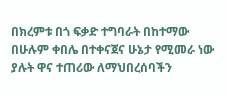በክረምቱ በጎ ፍቃድ ተግባራት በከተማው በሁሉም ቀበሌ በተቀናጀና ሁኔታ የሚመራ ነው ያሉት ዋና ተጠሪው ለማህበረሰባችን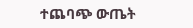ተጨባጭ ውጤት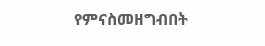የምናስመዘግብበት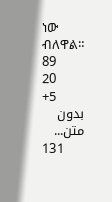ነው ብለዋል።
89
20
+5
بدون متن...
131